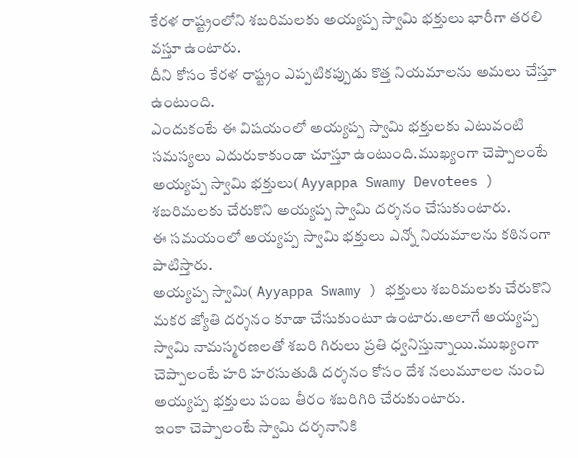కేరళ రాష్ట్రంలోని శబరిమలకు అయ్యప్ప స్వామి భక్తులు భారీగా తరలి వస్తూ ఉంటారు.
దీని కోసం కేరళ రాష్ట్రం ఎప్పటికప్పుడు కొత్త నియమాలను అమలు చేస్తూ ఉంటుంది.
ఎందుకంటే ఈ విషయంలో అయ్యప్ప స్వామి భక్తులకు ఎటువంటి సమస్యలు ఎదురుకాకుండా చూస్తూ ఉంటుంది.ముఖ్యంగా చెప్పాలంటే అయ్యప్ప స్వామి భక్తులు( Ayyappa Swamy Devotees ) శబరిమలకు చేరుకొని అయ్యప్ప స్వామి దర్శనం చేసుకుంటారు.
ఈ సమయంలో అయ్యప్ప స్వామి భక్తులు ఎన్నో నియమాలను కఠినంగా పాటిస్తారు.
అయ్యప్ప స్వామి( Ayyappa Swamy ) భక్తులు శబరిమలకు చేరుకొని మకర జ్యోతి దర్శనం కూడా చేసుకుంటూ ఉంటారు.అలాగే అయ్యప్ప స్వామి నామస్మరణలతో శబరి గిరులు ప్రతి ధ్వనిస్తున్నాయి.ముఖ్యంగా చెప్పాలంటే హరి హరసుతుడి దర్శనం కోసం దేశ నలుమూలల నుంచి అయ్యప్ప భక్తులు పంబ తీరం శబరిగిరి చేరుకుంటారు.
ఇంకా చెప్పాలంటే స్వామి దర్శనానికి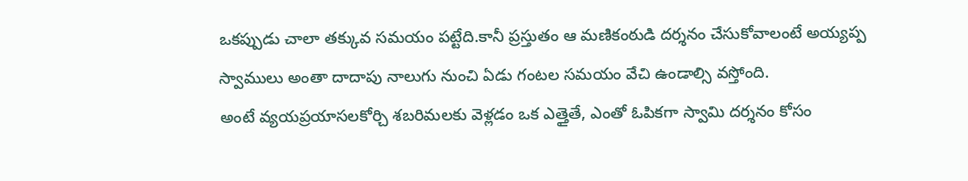ఒకప్పుడు చాలా తక్కువ సమయం పట్టేది.కానీ ప్రస్తుతం ఆ మణికంఠుడి దర్శనం చేసుకోవాలంటే అయ్యప్ప స్వాములు అంతా దాదాపు నాలుగు నుంచి ఏడు గంటల సమయం వేచి ఉండాల్సి వస్తోంది.
అంటే వ్యయప్రయాసలకోర్చి శబరిమలకు వెళ్లడం ఒక ఎత్తైతే, ఎంతో ఓపికగా స్వామి దర్శనం కోసం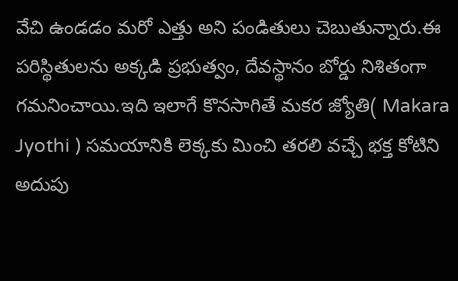వేచి ఉండడం మరో ఎత్తు అని పండితులు చెబుతున్నారు.ఈ పరిస్థితులను అక్కడి ప్రభుత్వం, దేవస్థానం బోర్డు నిశితంగా గమనించాయి.ఇది ఇలాగే కొనసాగితే మకర జ్యోతి( Makara Jyothi ) సమయానికి లెక్కకు మించి తరలి వచ్చే భక్త కోటిని అదుపు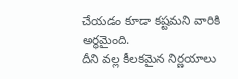చేయడం కూడా కష్టమని వారికి అర్థమైంది.
దీని వల్ల కీలకమైన నిర్ణయాలు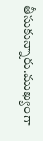తీసుకున్నారు.ముఖ్యంగా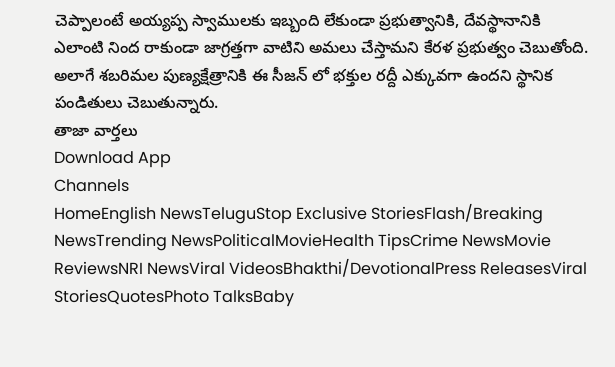చెప్పాలంటే అయ్యప్ప స్వాములకు ఇబ్బంది లేకుండా ప్రభుత్వానికి, దేవస్థానానికి ఎలాంటి నింద రాకుండా జాగ్రత్తగా వాటిని అమలు చేస్తామని కేరళ ప్రభుత్వం చెబుతోంది.
అలాగే శబరిమల పుణ్యక్షేత్రానికి ఈ సీజన్ లో భక్తుల రద్దీ ఎక్కువగా ఉందని స్థానిక పండితులు చెబుతున్నారు.
తాజా వార్తలు
Download App
Channels
HomeEnglish NewsTeluguStop Exclusive StoriesFlash/Breaking NewsTrending NewsPoliticalMovieHealth TipsCrime NewsMovie ReviewsNRI NewsViral VideosBhakthi/DevotionalPress ReleasesViral StoriesQuotesPhoto TalksBaby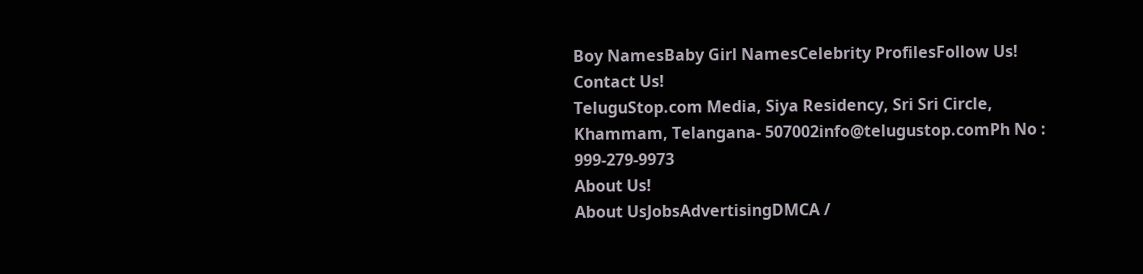Boy NamesBaby Girl NamesCelebrity ProfilesFollow Us!
Contact Us!
TeluguStop.com Media, Siya Residency, Sri Sri Circle, Khammam, Telangana- 507002info@telugustop.comPh No : 999-279-9973
About Us!
About UsJobsAdvertisingDMCA /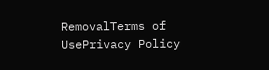RemovalTerms of UsePrivacy Policy